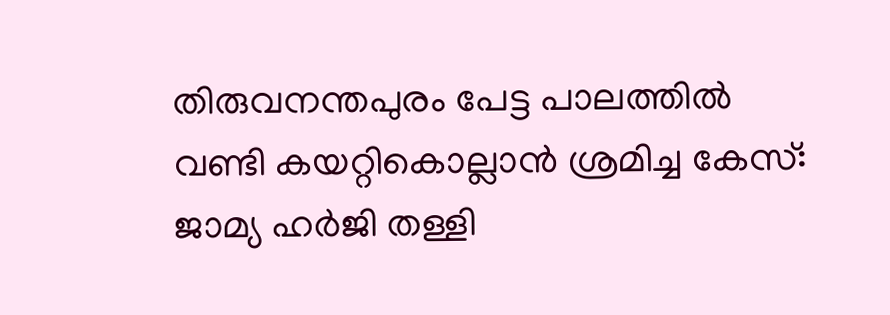തിരുവനന്തപുരം പേട്ട പാലത്തിൽ വണ്ടി കയറ്റികൊല്ലാൻ ശ്രമിച്ച കേസ്: ജാമ്യ ഹർജി തള്ളി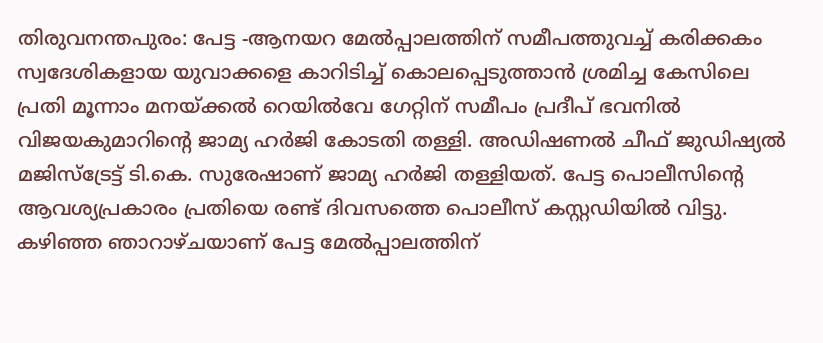തിരുവനന്തപുരം: പേട്ട -ആനയറ മേൽപ്പാലത്തിന് സമീപത്തുവച്ച് കരിക്കകം സ്വദേശികളായ യുവാക്കളെ കാറിടിച്ച് കൊലപ്പെടുത്താൻ ശ്രമിച്ച കേസിലെ പ്രതി മൂന്നാം മനയ്ക്കൽ റെയിൽവേ ഗേറ്റിന് സമീപം പ്രദീപ് ഭവനിൽ വിജയകുമാറിന്റെ ജാമ്യ ഹർജി കോടതി തള്ളി. അഡിഷണൽ ചീഫ് ജുഡിഷ്യൽ മജിസ്ട്രേട്ട് ടി.കെ. സുരേഷാണ് ജാമ്യ ഹർജി തള്ളിയത്. പേട്ട പൊലീസിന്റെ ആവശ്യപ്രകാരം പ്രതിയെ രണ്ട് ദിവസത്തെ പൊലീസ് കസ്റ്റഡിയിൽ വിട്ടു.
കഴിഞ്ഞ ഞാറാഴ്ചയാണ് പേട്ട മേൽപ്പാലത്തിന്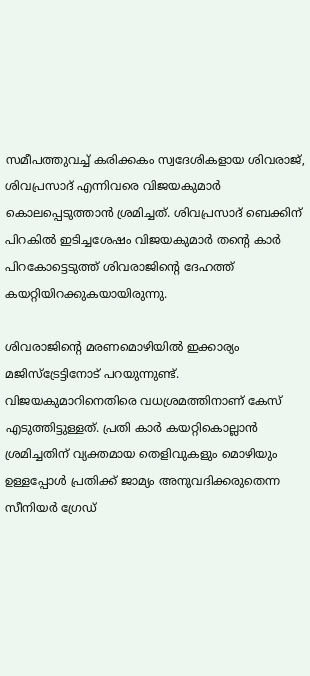സമീപത്തുവച്ച് കരിക്കകം സ്വദേശികളായ ശിവരാജ്, ശിവപ്രസാദ് എന്നിവരെ വിജയകുമാർ കൊലപ്പെടുത്താൻ ശ്രമിച്ചത്. ശിവപ്രസാദ് ബെക്കിന് പിറകിൽ ഇടിച്ചശേഷം വിജയകുമാർ തന്റെ കാർ പിറകോട്ടെടുത്ത് ശിവരാജിന്റെ ദേഹത്ത് കയറ്റിയിറക്കുകയായിരുന്നു.

ശിവരാജിന്റെ മരണമൊഴിയിൽ ഇക്കാര്യം മജിസ്ട്രേട്ടിനോട് പറയുന്നുണ്ട്. വിജയകുമാറിനെതിരെ വധശ്രമത്തിനാണ് കേസ് എടുത്തിട്ടുള്ളത്. പ്രതി കാർ കയറ്റികൊല്ലാൻ ശ്രമിച്ചതിന് വ്യക്തമായ തെളിവുകളും മൊഴിയും ഉള്ളപ്പോൾ പ്രതിക്ക് ജാമ്യം അനുവദിക്കരുതെന്ന സീനിയർ ഗ്രേഡ്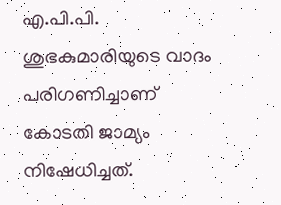എ.പി.പി. ശുഭകുമാരിയുടെ വാദം പരിഗണിച്ചാണ് കോടതി ജാമ്യം നിഷേധിച്ചത്.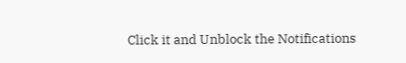Click it and Unblock the Notifications